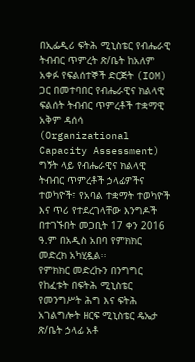በኢፌዲሪ ፍትሕ ሚኒስቴር የብሔራዊ ትብብር ጥምረት ጽ/ቤት ከአለም አቀፉ የፍልሰተኞች ድርጅት (IOM) ጋር በመተባበር የብሔራዊና ክልላዊ ፍልሰት ትብብር ጥምረቶች ተቋማዊ አቅም ዳሰሳ (Organizational Capacity Assessment) ግኝት ላይ የብሔራዊና ክልላዊ ትብብር ጥምረቶች ኃላፊዎችና ተወካዮች፣ የአባል ተቋማት ተወካዮች እና ጥሪ የተደረገላቸው እንግዶች በተገኙበት መጋቢት 17 ቀን 2016 ዓ.ም በአዲስ አበባ የምክክር መድረክ አካሂዷል፡፡
የምክክር መድረኩን በንግግር የከፈቱት በፍትሕ ሚኒስቴር የመንግሥት ሕግ እና ፍትሕ አገልግሎት ዘርፍ ሚኒስቴር ዴኤታ ጽ/ቤት ኃላፊ አቶ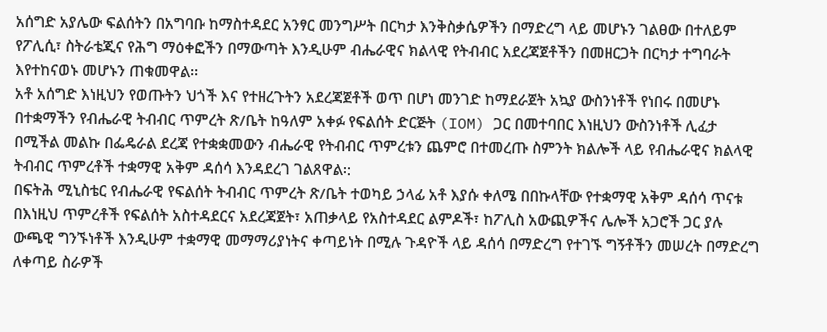አሰግድ አያሌው ፍልሰትን በአግባቡ ከማስተዳደር አንፃር መንግሥት በርካታ እንቅስቃሴዎችን በማድረግ ላይ መሆኑን ገልፀው በተለይም የፖሊሲ፣ ስትራቴጂና የሕግ ማዕቀፎችን በማውጣት እንዲሁም ብሔራዊና ክልላዊ የትብብር አደረጃጀቶችን በመዘርጋት በርካታ ተግባራት እየተከናወኑ መሆኑን ጠቁመዋል፡፡
አቶ አሰግድ እነዚህን የወጡትን ህጎች እና የተዘረጉትን አደረጃጀቶች ወጥ በሆነ መንገድ ከማደራጀት አኳያ ውስንነቶች የነበሩ በመሆኑ በተቋማችን የብሔራዊ ትብብር ጥምረት ጽ/ቤት ከዓለም አቀፉ የፍልሰት ድርጅት (IOM) ጋር በመተባበር እነዚህን ውስንነቶች ሊፈታ በሚችል መልኩ በፌዴራል ደረጃ የተቋቋመውን ብሔራዊ የትብብር ጥምረቱን ጨምሮ በተመረጡ ስምንት ክልሎች ላይ የብሔራዊና ክልላዊ ትብብር ጥምረቶች ተቋማዊ አቅም ዳሰሳ እንዳደረገ ገልጸዋል፡:
በፍትሕ ሚኒስቴር የብሔራዊ የፍልሰት ትብብር ጥምረት ጽ/ቤት ተወካይ ኃላፊ አቶ እያሱ ቀለሜ በበኩላቸው የተቋማዊ አቅም ዳሰሳ ጥናቱ በእነዚህ ጥምረቶች የፍልሰት አስተዳደርና አደረጃጀት፣ አጠቃላይ የአስተዳደር ልምዶች፣ ከፖሊስ አውጪዎችና ሌሎች አጋሮች ጋር ያሉ ውጫዊ ግንኙነቶች እንዲሁም ተቋማዊ መማማሪያነትና ቀጣይነት በሚሉ ጉዳዮች ላይ ዳሰሳ በማድረግ የተገኙ ግኝቶችን መሠረት በማድረግ ለቀጣይ ስራዎች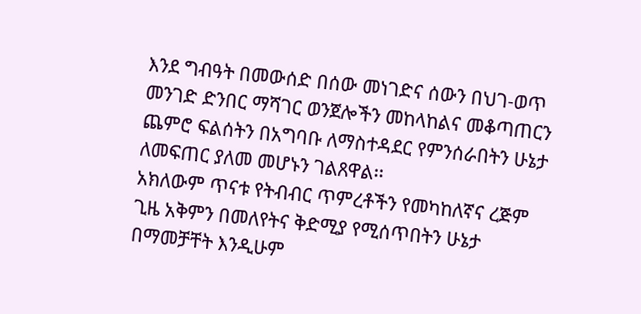እንደ ግብዓት በመውሰድ በሰው መነገድና ሰውን በህገ-ወጥ መንገድ ድንበር ማሻገር ወንጀሎችን መከላከልና መቆጣጠርን ጨምሮ ፍልሰትን በአግባቡ ለማስተዳደር የምንሰራበትን ሁኔታ ለመፍጠር ያለመ መሆኑን ገልጸዋል፡፡
አክለውም ጥናቱ የትብብር ጥምረቶችን የመካከለኛና ረጅም ጊዜ አቅምን በመለየትና ቅድሚያ የሚሰጥበትን ሁኔታ በማመቻቸት እንዲሁም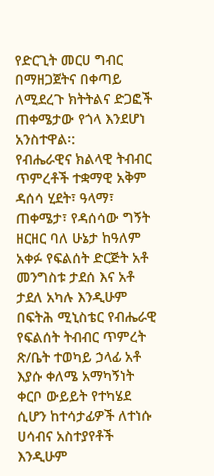የድርጊት መርሀ ግብር በማዘጋጀትና በቀጣይ ለሚደረጉ ክትትልና ድጋፎች ጠቀሜታው የጎላ እንደሆነ አንስተዋል፡:
የብሔራዊና ክልላዊ ትብብር ጥምረቶች ተቋማዊ አቅም ዳሰሳ ሂደት፣ ዓላማ፣ ጠቀሜታ፣ የዳሰሳው ግኝት ዘርዘር ባለ ሁኔታ ከዓለም አቀፉ የፍልሰት ድርጅት አቶ መንግስቱ ታደሰ እና አቶ ታደለ አካሉ እንዲሁም በፍትሕ ሚኒስቴር የብሔራዊ የፍልሰት ትብብር ጥምረት ጽ/ቤት ተወካይ ኃላፊ አቶ እያሱ ቀለሜ አማካኝነት ቀርቦ ውይይት የተካሄደ ሲሆን ከተሳታፊዎች ለተነሱ ሀሳብና አስተያየቶች እንዲሁም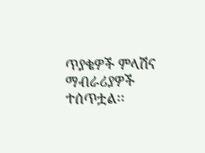ጥያቄዎች ምላሽና ማብራሪያዎች ተሰጥቷል፡፡